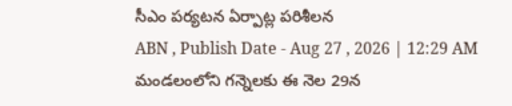సీఎం పర్యటన ఏర్పాట్ల పరిశీలన
ABN , Publish Date - Aug 27 , 2026 | 12:29 AM
మండలంలోని గన్నెలకు ఈ నెల 29న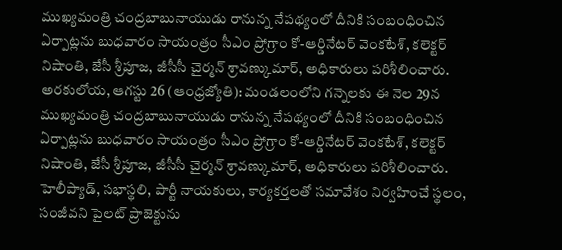ముఖ్యమంత్రి చంద్రబాబునాయుడు రానున్న నేపథ్యంలో దీనికి సంబంధించిన ఏర్పాట్లను బుధవారం సాయంత్రం సీఎం ప్రోగ్రాం కో-ఆర్డినేటర్ వెంకటేశ్, కలెక్టర్ నిషాంతి, జేసీ శ్రీపూజ, జీసీసీ చైర్మన్ శ్రావణ్కుమార్, అధికారులు పరిశీలించారు.
అరకులోయ, ఆగస్టు 26 (ఆంధ్రజ్యోతి): మండలంలోని గన్నెలకు ఈ నెల 29న ముఖ్యమంత్రి చంద్రబాబునాయుడు రానున్న నేపథ్యంలో దీనికి సంబంధించిన ఏర్పాట్లను బుధవారం సాయంత్రం సీఎం ప్రోగ్రాం కో-ఆర్డినేటర్ వెంకటేశ్, కలెక్టర్ నిషాంతి, జేసీ శ్రీపూజ, జీసీసీ చైర్మన్ శ్రావణ్కుమార్, అధికారులు పరిశీలించారు. హెలీప్యాడ్, సభాస్థలి, పార్టీ నాయకులు, కార్యకర్తలతో సమావేశం నిర్వహించే స్థలం, సంజీవని పైలట్ ప్రాజెక్టును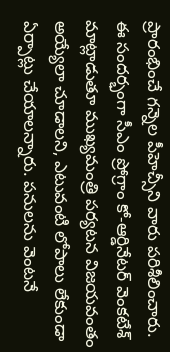ప్రారంభించే గన్నెల పీహెచ్సీని వారు పరిశీలించారు. ఈ సందర్భంగా సీఎం ప్రోగ్రాం కో-ఆర్డినేటర్ వెంకటేశ్ మాట్లాడుతూ ముఖ్యమంత్రి పర్యటన విజయవంతం అయ్యేలా చూడాలని, ఎటువంటి లోపాలు లేకుండా ఏర్పాట్లు చేయాలన్నారు. పనులను వెంటనే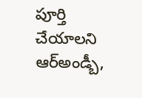పూర్తి చేయాలని ఆర్అండ్బీ,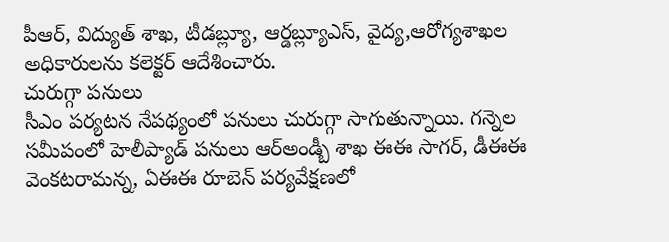పీఆర్, విద్యుత్ శాఖ, టీడబ్ల్యూ, ఆర్డబ్ల్యూఎస్, వైద్య,ఆరోగ్యశాఖల అధికారులను కలెక్టర్ ఆదేశించారు.
చురుగ్గా పనులు
సీఎం పర్యటన నేపథ్యంలో పనులు చురుగ్గా సాగుతున్నాయి. గన్నెల సమీపంలో హెలీప్యాడ్ పనులు ఆర్అండ్బీ శాఖ ఈఈ సాగర్, డీఈఈ వెంకటరామన్న, ఏఈఈ రూబెన్ పర్యవేక్షణలో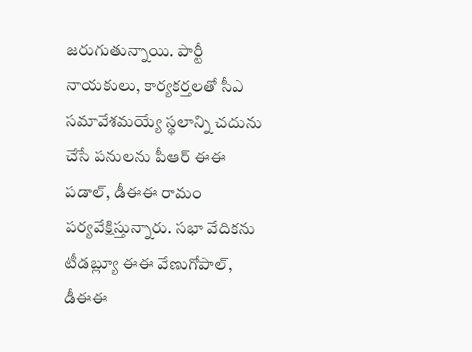జరుగుతున్నాయి. పార్టీ నాయకులు, కార్యకర్తలతో సీఎ సమావేశమయ్యే స్థలాన్ని చదును చేసే పనులను పీఆర్ ఈఈ పడాల్, డీఈఈ రామం పర్యవేక్షిస్తున్నారు. సభా వేదికను టీడబ్ల్యూ ఈఈ వేణుగోపాల్, డీఈఈ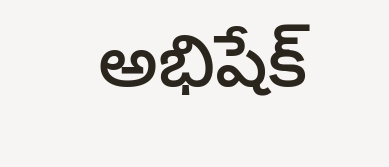అభిషేక్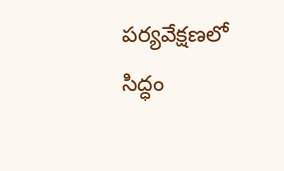పర్యవేక్షణలో సిద్ధం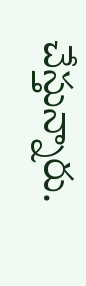చేస్తున్నారు.